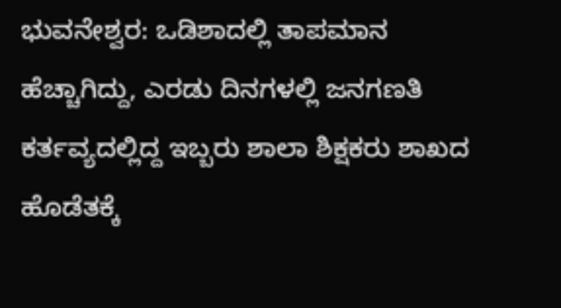ಭುವನೇಶ್ವರ: ಒಡಿಶಾದಲ್ಲಿ ತಾಪಮಾನ ಹೆಚ್ಚಾಗಿದ್ದು, ಎರಡು ದಿನಗಳಲ್ಲಿ ಜನಗಣತಿ ಕರ್ತವ್ಯದಲ್ಲಿದ್ದ ಇಬ್ಬರು ಶಾಲಾ ಶಿಕ್ಷಕರು ಶಾಖದ ಹೊಡೆತಕ್ಕೆ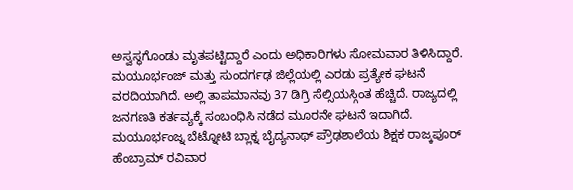ಅಸ್ವಸ್ಥಗೊಂಡು ಮೃತಪಟ್ಟಿದ್ದಾರೆ ಎಂದು ಅಧಿಕಾರಿಗಳು ಸೋಮವಾರ ತಿಳಿಸಿದ್ದಾರೆ.
ಮಯೂರ್ಭಂಜ್ ಮತ್ತು ಸುಂದರ್ಗಢ ಜಿಲ್ಲೆಯಲ್ಲಿ ಎರಡು ಪ್ರತ್ಯೇಕ ಘಟನೆ ವರದಿಯಾಗಿದೆ. ಅಲ್ಲಿ ತಾಪಮಾನವು 37 ಡಿಗ್ರಿ ಸೆಲ್ಸಿಯಸ್ಗಿಂತ ಹೆಚ್ಚಿದೆ. ರಾಜ್ಯದಲ್ಲಿ ಜನಗಣತಿ ಕರ್ತವ್ಯಕ್ಕೆ ಸಂಬಂಧಿಸಿ ನಡೆದ ಮೂರನೇ ಘಟನೆ ಇದಾಗಿದೆ.
ಮಯೂರ್ಭಂಜ್ನ ಬೆಟ್ನೋಟಿ ಬ್ಲಾಕ್ನ ಬೈದ್ಯನಾಥ್ ಪ್ರೌಢಶಾಲೆಯ ಶಿಕ್ಷಕ ರಾಜ್ಕಪೂರ್ ಹೆಂಬ್ರಾಮ್ ರವಿವಾರ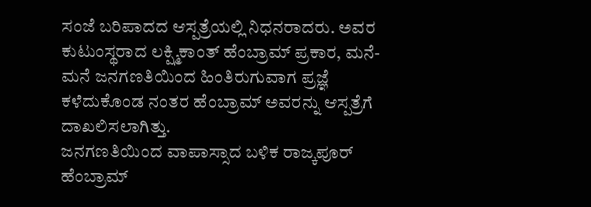ಸಂಜೆ ಬರಿಪಾದದ ಆಸ್ಪತ್ರೆಯಲ್ಲಿ ನಿಧನರಾದರು. ಅವರ ಕುಟುಂಸ್ಥರಾದ ಲಕ್ಷ್ಮಿಕಾಂತ್ ಹೆಂಬ್ರಾಮ್ ಪ್ರಕಾರ, ಮನೆ-ಮನೆ ಜನಗಣತಿಯಿಂದ ಹಿಂತಿರುಗುವಾಗ ಪ್ರಜ್ಞೆ ಕಳೆದುಕೊಂಡ ನಂತರ ಹೆಂಬ್ರಾಮ್ ಅವರನ್ನು ಆಸ್ಪತ್ರೆಗೆ ದಾಖಲಿಸಲಾಗಿತ್ತು.
ಜನಗಣತಿಯಿಂದ ವಾಪಾಸ್ಸಾದ ಬಳಿಕ ರಾಜ್ಕಪೂರ್ ಹೆಂಬ್ರಾಮ್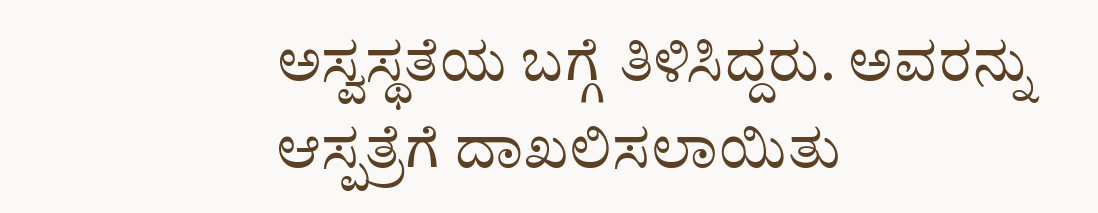ಅಸ್ವಸ್ಥತೆಯ ಬಗ್ಗೆ ತಿಳಿಸಿದ್ದರು. ಅವರನ್ನು ಆಸ್ಪತ್ರೆಗೆ ದಾಖಲಿಸಲಾಯಿತು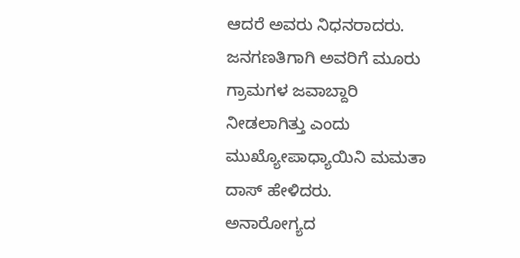ಆದರೆ ಅವರು ನಿಧನರಾದರು. ಜನಗಣತಿಗಾಗಿ ಅವರಿಗೆ ಮೂರು ಗ್ರಾಮಗಳ ಜವಾಬ್ದಾರಿ ನೀಡಲಾಗಿತ್ತು ಎಂದು ಮುಖ್ಯೋಪಾಧ್ಯಾಯಿನಿ ಮಮತಾ ದಾಸ್ ಹೇಳಿದರು.
ಅನಾರೋಗ್ಯದ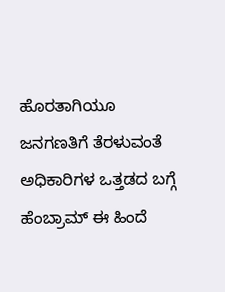ಹೊರತಾಗಿಯೂ ಜನಗಣತಿಗೆ ತೆರಳುವಂತೆ ಅಧಿಕಾರಿಗಳ ಒತ್ತಡದ ಬಗ್ಗೆ ಹೆಂಬ್ರಾಮ್ ಈ ಹಿಂದೆ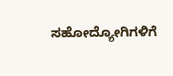ಸಹೋದ್ಯೋಗಿಗಳಿಗೆ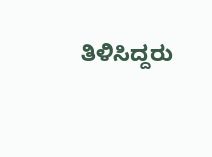ತಿಳಿಸಿದ್ದರು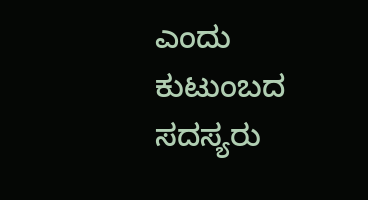ಎಂದು ಕುಟುಂಬದ ಸದಸ್ಯರು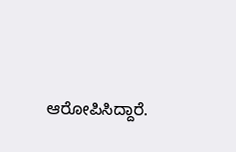ಆರೋಪಿಸಿದ್ದಾರೆ.